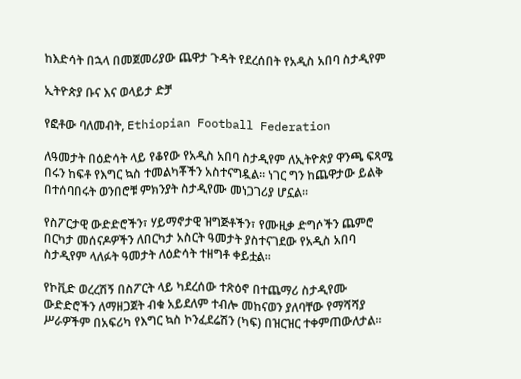ከእድሳት በኋላ በመጀመሪያው ጨዋታ ጉዳት የደረሰበት የአዲስ አበባ ስታዲየም

ኢትዮጵያ ቡና እና ወላይታ ድቻ

የፎቶው ባለመብት, Ethiopian Football Federation

ለዓመታት በዕድሳት ላይ የቆየው የአዲስ አበባ ስታዲየም ለኢትዮጵያ ዋንጫ ፍጻሜ በሩን ከፍቶ የእግር ኳስ ተመልካቾችን አስተናግዷል። ነገር ግን ከጨዋታው ይልቅ በተሰባበሩት ወንበሮቹ ምክንያት ስታዲየሙ መነጋገሪያ ሆኗል።

የስፖርታዊ ውድድሮችን፣ ሃይማኖታዊ ዝግጅቶችን፣ የሙዚቃ ድግሶችን ጨምሮ በርካታ መሰናዶዎችን ለበርካታ አስርት ዓመታት ያስተናገደው የአዲስ አበባ ስታዲየም ላለፉት ዓመታት ለዕድሳት ተዘግቶ ቀይቷል።

የኮቪድ ወረረሽኝ በስፖርት ላይ ካደረሰው ተጽዕኖ በተጨማሪ ስታዲየሙ ውድድሮችን ለማዘጋጀት ብቁ አይደለም ተብሎ መከናወን ያለባቸው የማሻሻያ ሥራዎችም በአፍሪካ የእግር ኳስ ኮንፈደሬሽን (ካፍ) በዝርዝር ተቀምጠውለታል።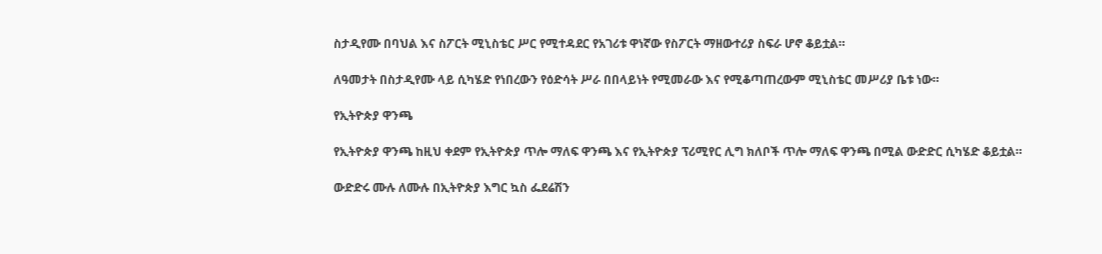ስታዲየሙ በባህል እና ስፖርት ሚኒስቴር ሥር የሚተዳደር የአገሪቱ ዋነኛው የስፖርት ማዘውተሪያ ስፍራ ሆኖ ቆይቷል።

ለዓመታት በስታዲየሙ ላይ ሲካሄድ የነበረውን የዕድሳት ሥራ በበላይነት የሚመራው እና የሚቆጣጠረውም ሚኒስቴር መሥሪያ ቤቱ ነው።

የኢትዮጵያ ዋንጫ

የኢትዮጵያ ዋንጫ ከዚህ ቀደም የኢትዮጵያ ጥሎ ማለፍ ዋንጫ እና የኢትዮጵያ ፕሪሚየር ሊግ ክለቦች ጥሎ ማለፍ ዋንጫ በሚል ውድድር ሲካሄድ ቆይቷል።

ውድድሩ ሙሉ ለሙሉ በኢትዮጵያ እግር ኳስ ፌደሬሽን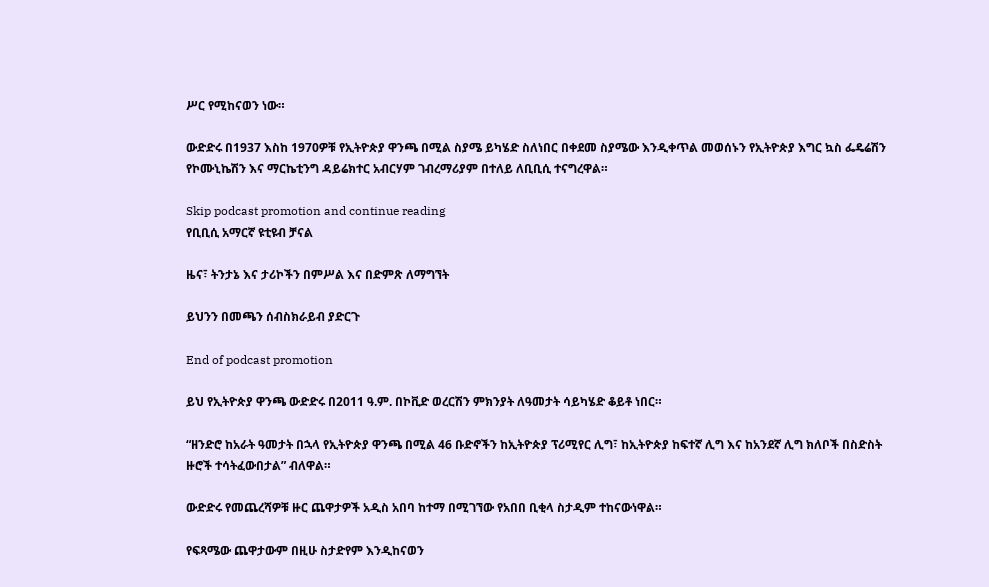ሥር የሚከናወን ነው።

ውድድሩ በ1937 እስከ 1970ዎቹ የኢትዮጵያ ዋንጫ በሚል ስያሜ ይካሄድ ስለነበር በቀደመ ስያሜው እንዲቀጥል መወሰኑን የኢትዮጵያ እግር ኳስ ፌዴሬሽን የኮሙኒኬሽን እና ማርኬቲንግ ዳይሬክተር አብርሃም ገብረማሪያም በተለይ ለቢቢሲ ተናግረዋል።

Skip podcast promotion and continue reading
የቢቢሲ አማርኛ ዩቲዩብ ቻናል

ዜና፣ ትንታኔ እና ታሪኮችን በምሥል እና በድምጽ ለማግኘት

ይህንን በመጫን ሰብስክራይብ ያድርጉ

End of podcast promotion

ይህ የኢትዮጵያ ዋንጫ ውድድሩ በ2011 ዓ.ም. በኮቪድ ወረርሽን ምክንያት ለዓመታት ሳይካሄድ ቆይቶ ነበር።

“ዘንድሮ ከአራት ዓመታት በኋላ የኢትዮጵያ ዋንጫ በሚል 46 ቡድኖችን ከኢትዮጵያ ፕሪሚየር ሊግ፣ ከኢትዮጵያ ከፍተኛ ሊግ እና ከአንደኛ ሊግ ክለቦች በስድስት ዙሮች ተሳትፈውበታል” ብለዋል።

ውድድሩ የመጨረሻዎቹ ዙር ጨዋታዎች አዲስ አበባ ከተማ በሚገኘው የአበበ ቢቂላ ስታዲም ተከናውነዋል።

የፍጻሜው ጨዋታውም በዚሁ ስታድየም እንዲከናወን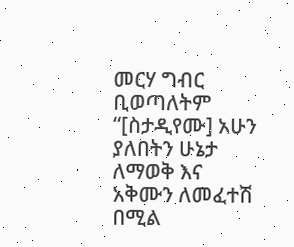መርሃ ግብር ቢወጣለትም “[ስታዲየሙ] አሁን ያለበትን ሁኔታ ለማወቅ እና አቅሙን ለመፈተሽ በሚል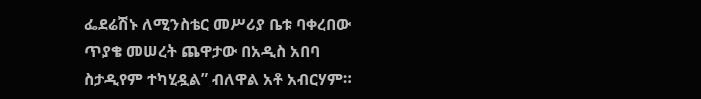ፌደሬሽኑ ለሚንስቴር መሥሪያ ቤቱ ባቀረበው ጥያቄ መሠረት ጨዋታው በአዲስ አበባ ስታዲየም ተካሂዷል” ብለዋል አቶ አብርሃም።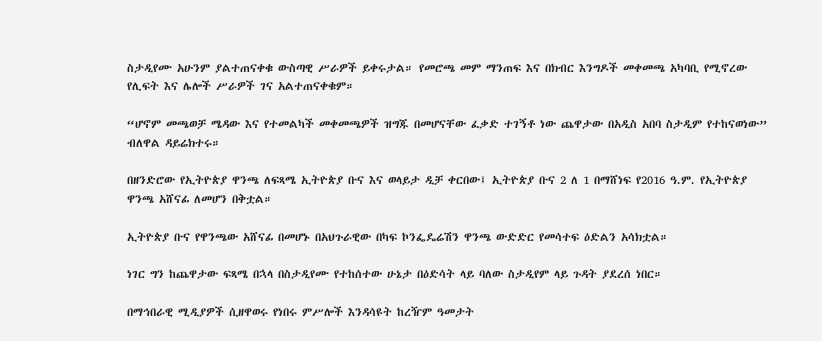ስታዲየሙ አሁንም ያልተጠናቀቁ ውስጣዊ ሥራዎች ይቀሩታል። የመሮጫ መም ማንጠፍ እና በክብር እንግዶች መቀመጫ አካባቢ የሚኖረው የሊፍት እና ሌሎች ሥራዎች ገና አልተጠናቀቁም።

“ሆኖም መጫወቻ ሜዳው እና የተመልካች መቀመጫዎች ዝግጁ በመሆናቸው ፈቃድ ተገኝቶ ነው ጨዋታው በአዲስ አበባ ስታዲም የተከናወነው” ብለዋል ዳይሬክተሩ።

በዘንድሮው የኢትዮጵያ ዋንጫ ለፍጻሜ ኢትዮጵያ ቡና እና ወላይታ ዲቻ ቀርበው፤ ኢትዮጵያ ቡና 2 ለ 1 በማሸነፍ የ2016 ዓ.ም. የኢትዮጵያ ዋንጫ አሸናፊ ለመሆን በቅቷል።

ኢትዮጵያ ቡና የዋንጫው አሸናፊ በመሆኑ በአህጉራዊው በካፍ ኮንፌዴሬሽን ዋንጫ ውድድር የመሳተፍ ዕድልን አሳክቷል።

ነገር ግን ከጨዋታው ፍጻሜ በኋላ በስታዲየሙ የተከሰተው ሁኔታ በዕድሳት ላይ ባለው ስታዲየም ላይ ጉዳት ያደረሰ ነበር።

በማኅበራዊ ሚዲያዎች ሲዘዋወሩ የነበሩ ምሥሎች እንዳሳዩት ከረዥም ዓመታት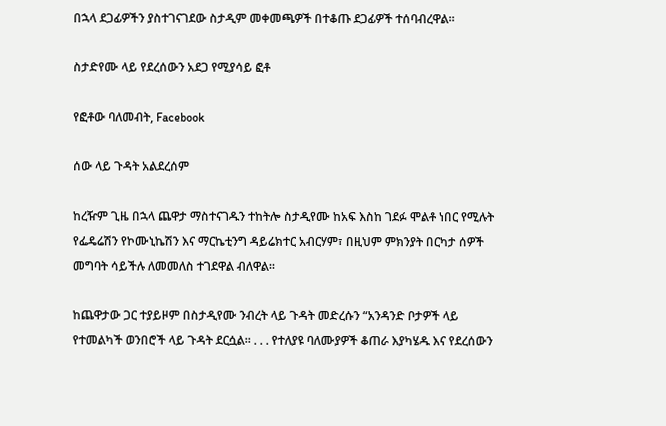በኋላ ደጋፊዎችን ያስተገናገደው ስታዲም መቀመጫዎች በተቆጡ ደጋፊዎች ተሰባብረዋል።

ስታድየሙ ላይ የደረሰውን አደጋ የሚያሳይ ፎቶ

የፎቶው ባለመብት, Facebook

ሰው ላይ ጉዳት አልደረሰም

ከረዥም ጊዜ በኋላ ጨዋታ ማስተናገዱን ተከትሎ ስታዲየሙ ከአፍ እስከ ገደፉ ሞልቶ ነበር የሚሉት የፌዴሬሽን የኮሙኒኬሽን እና ማርኬቲንግ ዳይሬክተር አብርሃም፣ በዚህም ምክንያት በርካታ ሰዎች መግባት ሳይችሉ ለመመለስ ተገደዋል ብለዋል።

ከጨዋታው ጋር ተያይዞም በስታዲየሙ ንብረት ላይ ጉዳት መድረሱን “አንዳንድ ቦታዎች ላይ የተመልካች ወንበሮች ላይ ጉዳት ደርሷል። . . . የተለያዩ ባለሙያዎች ቆጠራ እያካሄዱ እና የደረሰውን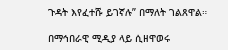ጉዳት እየፈተሹ ይገኛሉ” በማለት ገልጸዋል።

በማኅበራዊ ሚዲያ ላይ ሲዘዋወሩ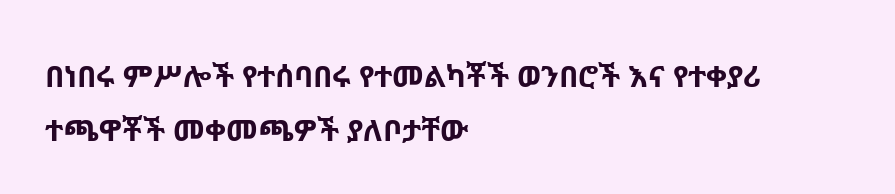በነበሩ ምሥሎች የተሰባበሩ የተመልካቾች ወንበሮች እና የተቀያሪ ተጫዋቾች መቀመጫዎች ያለቦታቸው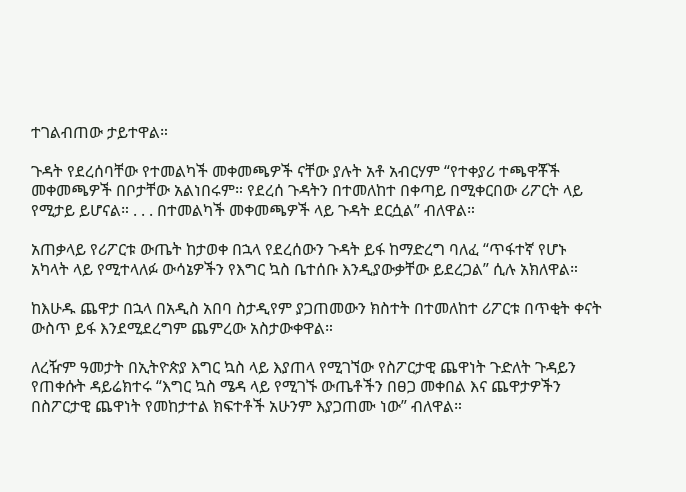ተገልብጠው ታይተዋል።

ጉዳት የደረሰባቸው የተመልካች መቀመጫዎች ናቸው ያሉት አቶ አብርሃም “የተቀያሪ ተጫዋቾች መቀመጫዎች በቦታቸው አልነበሩም። የደረሰ ጉዳትን በተመለከተ በቀጣይ በሚቀርበው ሪፖርት ላይ የሚታይ ይሆናል። . . . በተመልካች መቀመጫዎች ላይ ጉዳት ደርሷል” ብለዋል።

አጠቃላይ የሪፖርቱ ውጤት ከታወቀ በኋላ የደረሰውን ጉዳት ይፋ ከማድረግ ባለፈ “ጥፋተኛ የሆኑ አካላት ላይ የሚተላለፉ ውሳኔዎችን የእግር ኳስ ቤተሰቡ እንዲያውቃቸው ይደረጋል” ሲሉ አክለዋል።

ከእሁዱ ጨዋታ በኋላ በአዲስ አበባ ስታዲየም ያጋጠመውን ክስተት በተመለከተ ሪፖርቱ በጥቂት ቀናት ውስጥ ይፋ እንደሚደረግም ጨምረው አስታውቀዋል።

ለረዥም ዓመታት በኢትዮጵያ እግር ኳስ ላይ እያጠላ የሚገኘው የስፖርታዊ ጨዋነት ጉድለት ጉዳይን የጠቀሱት ዳይሬክተሩ “እግር ኳስ ሜዳ ላይ የሚገኙ ውጤቶችን በፀጋ መቀበል እና ጨዋታዎችን በስፖርታዊ ጨዋነት የመከታተል ክፍተቶች አሁንም እያጋጠሙ ነው” ብለዋል።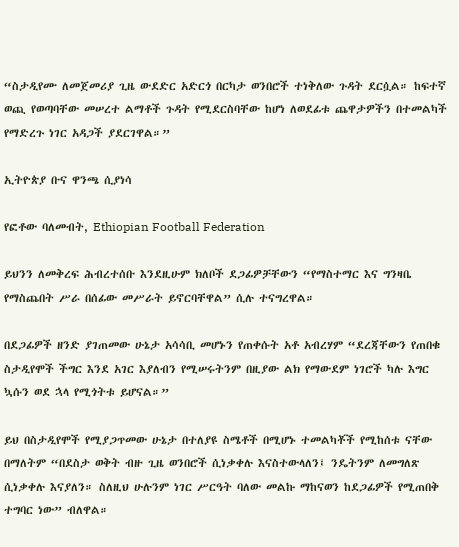“ስታዲየሙ ለመጀመሪያ ጊዜ ውደድር አድርጎ በርካታ ወንበሮች ተነቅለው ጉዳት ደርሷል። ከፍተኛ ወጪ የወጣባቸው መሠረተ ልማቶች ጉዳት የሚደርስባቸው ከሆነ ለወደፊቱ ጨዋታዎችን በተመልካች የማድረጉ ነገር አዳጋች ያደርገዋል።”

ኢትዮጵያ ቡና ዋንጫ ሲያነሳ

የፎቶው ባለመብት, Ethiopian Football Federation

ይህንን ለመቅረፍ ሕብረተሰቡ እንደዚሁም ክለቦች ደጋፊዎቻቸውን “የማስተማር እና ግንዛቤ የማስጨበት ሥራ በሰፊው መሥራት ይኖርባቸዋል” ሲሉ ተናግረዋል።

በደጋፊዎች ዘንድ ያገጠመው ሁኔታ አሳሳቢ መሆኑን የጠቀሱት አቶ አብረሃም “ደረጃቸውን የጠበቁ ስታዲየሞች ችግር እንደ አገር እያለብን የሚሠሩትንም በዚያው ልክ የማውደም ነገሮች ካሉ እግር ኳሱን ወደ ኋላ የሚጎትቱ ይሆናል።”

ይህ በስታዲየሞች የሚያጋጥመው ሁኔታ በተለያዩ ስሜቶች በሚሆኑ ተመልካቾች የሚከሰቱ ናቸው በማለትም “በደስታ ወቅት ብዙ ጊዜ ወንበሮች ሲነቃቀሉ እናስተውላለን፤ ንዴትንም ለመግለጽ ሲነቃቀሉ እናያለን። ስለዚህ ሁሉንም ነገር ሥርዓት ባለው መልኩ ማከናወን ከደጋፊዎች የሚጠበቅ ተግባር ነው” ብለዋል።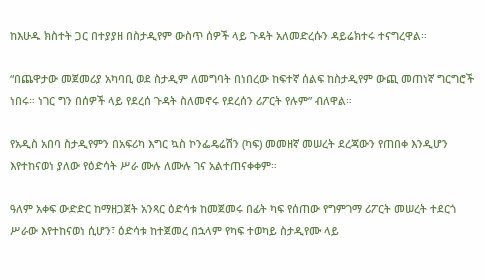ከእሁዱ ክስተት ጋር በተያያዘ በስታዲየም ውስጥ ሰዎች ላይ ጉዳት አለመድረሱን ዳይሬክተሩ ተናግረዋል።

“በጨዋታው መጀመሪያ አካባቢ ወደ ስታዲም ለመግባት በነበረው ከፍተኛ ሰልፍ ከስታዲየም ውጪ መጠነኛ ግርግሮች ነበሩ። ነገር ግን በሰዎች ላይ የደረሰ ጉዳት ስለመኖሩ የደረሰን ሪፖርት የሉም” ብለዋል።

የአዲስ አበባ ስታዲየምን በአፍሪካ እግር ኳስ ኮንፌዴሬሽን (ካፍ) መመዘኛ መሠረት ደረጃውን የጠበቀ እንዲሆን እየተከናወነ ያለው የዕድሳት ሥራ ሙሉ ለሙሉ ገና አልተጠናቀቀም።

ዓለም አቀፍ ውድድር ከማዘጋጀት አንጻር ዕድሳቱ ከመጀመሩ በፊት ካፍ የሰጠው የግምገማ ሪፖርት መሠረት ተደርጎ ሥራው እየተከናወነ ሲሆን፣ ዕድሳቱ ከተጀመረ በኋላም የካፍ ተወካይ ስታዲየሙ ላይ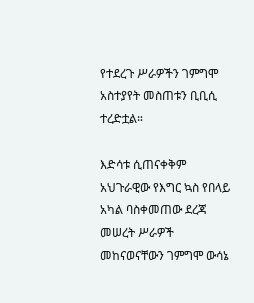የተደረጉ ሥራዎችን ገምግሞ አስተያየት መስጠቱን ቢቢሲ ተረድቷል።

እድሳቱ ሲጠናቀቅም አህጉራዊው የእግር ኳስ የበላይ አካል ባስቀመጠው ደረጃ መሠረት ሥራዎች መከናወናቸውን ገምግሞ ውሳኔ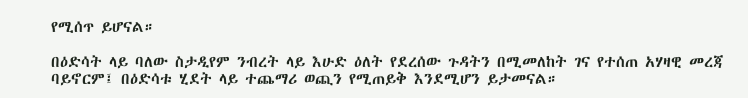የሚሰጥ ይሆናል።

በዕድሳት ላይ ባለው ስታዲየም ንብረት ላይ እሁድ ዕለት የደረሰው ጉዳትን በሚመለከት ገና የተሰጠ አሃዛዊ መረጃ ባይኖርም፤ በዕድሳቱ ሂደት ላይ ተጨማሪ ወጪን የሚጠይቅ እንደሚሆን ይታመናል።